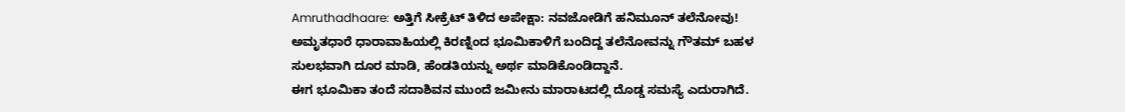Amruthadhaare: ಅತ್ತಿಗೆ ಸೀಕ್ರೆಟ್ ತಿಳಿದ ಅಪೇಕ್ಷಾ: ನವಜೋಡಿಗೆ ಹನಿಮೂನ್ ತಲೆನೋವು!
ಅಮೃತಧಾರೆ ಧಾರಾವಾಹಿಯಲ್ಲಿ ಕಿರಣ್ನಿಂದ ಭೂಮಿಕಾಳಿಗೆ ಬಂದಿದ್ದ ತಲೆನೋವನ್ನು ಗೌತಮ್ ಬಹಳ ಸುಲಭವಾಗಿ ದೂರ ಮಾಡಿ, ಹೆಂಡತಿಯನ್ನು ಅರ್ಥ ಮಾಡಿಕೊಂಡಿದ್ದಾನೆ.
ಈಗ ಭೂಮಿಕಾ ತಂದೆ ಸದಾಶಿವನ ಮುಂದೆ ಜಮೀನು ಮಾರಾಟದಲ್ಲಿ ದೊಡ್ಡ ಸಮಸ್ಯೆ ಎದುರಾಗಿದೆ.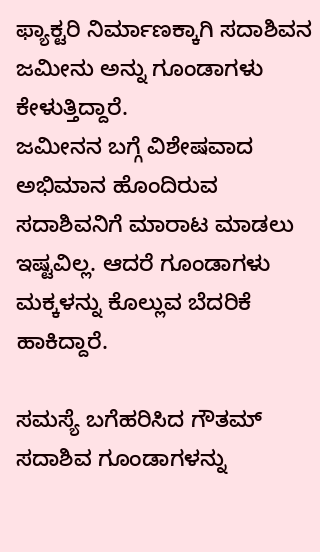ಫ್ಯಾಕ್ಟರಿ ನಿರ್ಮಾಣಕ್ಕಾಗಿ ಸದಾಶಿವನ ಜಮೀನು ಅನ್ನು ಗೂಂಡಾಗಳು ಕೇಳುತ್ತಿದ್ದಾರೆ.
ಜಮೀನನ ಬಗ್ಗೆ ವಿಶೇಷವಾದ ಅಭಿಮಾನ ಹೊಂದಿರುವ ಸದಾಶಿವನಿಗೆ ಮಾರಾಟ ಮಾಡಲು ಇಷ್ಟವಿಲ್ಲ. ಆದರೆ ಗೂಂಡಾಗಳು ಮಕ್ಕಳನ್ನು ಕೊಲ್ಲುವ ಬೆದರಿಕೆ ಹಾಕಿದ್ದಾರೆ.

ಸಮಸ್ಯೆ ಬಗೆಹರಿಸಿದ ಗೌತಮ್
ಸದಾಶಿವ ಗೂಂಡಾಗಳನ್ನು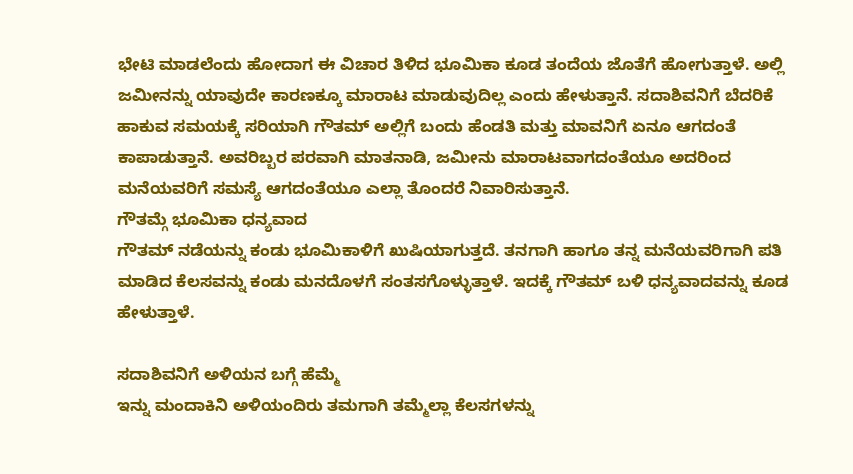ಭೇಟಿ ಮಾಡಲೆಂದು ಹೋದಾಗ ಈ ವಿಚಾರ ತಿಳಿದ ಭೂಮಿಕಾ ಕೂಡ ತಂದೆಯ ಜೊತೆಗೆ ಹೋಗುತ್ತಾಳೆ. ಅಲ್ಲಿ ಜಮೀನನ್ನು ಯಾವುದೇ ಕಾರಣಕ್ಕೂ ಮಾರಾಟ ಮಾಡುವುದಿಲ್ಲ ಎಂದು ಹೇಳುತ್ತಾನೆ. ಸದಾಶಿವನಿಗೆ ಬೆದರಿಕೆ ಹಾಕುವ ಸಮಯಕ್ಕೆ ಸರಿಯಾಗಿ ಗೌತಮ್ ಅಲ್ಲಿಗೆ ಬಂದು ಹೆಂಡತಿ ಮತ್ತು ಮಾವನಿಗೆ ಏನೂ ಆಗದಂತೆ ಕಾಪಾಡುತ್ತಾನೆ. ಅವರಿಬ್ಬರ ಪರವಾಗಿ ಮಾತನಾಡಿ, ಜಮೀನು ಮಾರಾಟವಾಗದಂತೆಯೂ ಅದರಿಂದ ಮನೆಯವರಿಗೆ ಸಮಸ್ಯೆ ಆಗದಂತೆಯೂ ಎಲ್ಲಾ ತೊಂದರೆ ನಿವಾರಿಸುತ್ತಾನೆ.
ಗೌತಮ್ಗೆ ಭೂಮಿಕಾ ಧನ್ಯವಾದ
ಗೌತಮ್ ನಡೆಯನ್ನು ಕಂಡು ಭೂಮಿಕಾಳಿಗೆ ಖುಷಿಯಾಗುತ್ತದೆ. ತನಗಾಗಿ ಹಾಗೂ ತನ್ನ ಮನೆಯವರಿಗಾಗಿ ಪತಿ ಮಾಡಿದ ಕೆಲಸವನ್ನು ಕಂಡು ಮನದೊಳಗೆ ಸಂತಸಗೊಳ್ಳುತ್ತಾಳೆ. ಇದಕ್ಕೆ ಗೌತಮ್ ಬಳಿ ಧನ್ಯವಾದವನ್ನು ಕೂಡ ಹೇಳುತ್ತಾಳೆ.

ಸದಾಶಿವನಿಗೆ ಅಳಿಯನ ಬಗ್ಗೆ ಹೆಮ್ಮೆ
ಇನ್ನು ಮಂದಾಕಿನಿ ಅಳಿಯಂದಿರು ತಮಗಾಗಿ ತಮ್ಮೆಲ್ಲಾ ಕೆಲಸಗಳನ್ನು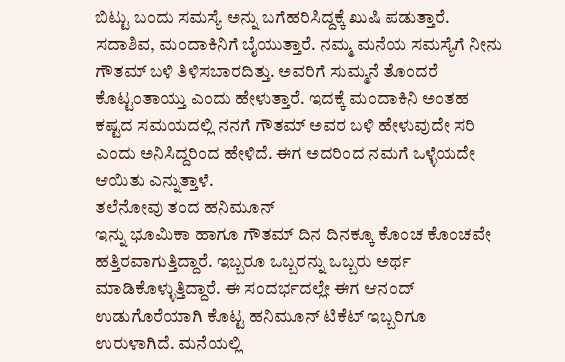ಬಿಟ್ಟು ಬಂದು ಸಮಸ್ಯೆ ಅನ್ನು ಬಗೆಹರಿಸಿದ್ದಕ್ಕೆ ಖುಷಿ ಪಡುತ್ತಾರೆ. ಸದಾಶಿವ, ಮಂದಾಕಿನಿಗೆ ಬೈಯುತ್ತಾರೆ. ನಮ್ಮ ಮನೆಯ ಸಮಸ್ಯೆಗೆ ನೀನು ಗೌತಮ್ ಬಳಿ ತಿಳಿಸಬಾರದಿತ್ತು. ಅವರಿಗೆ ಸುಮ್ಮನೆ ತೊಂದರೆ ಕೊಟ್ಟಂತಾಯ್ತು ಎಂದು ಹೇಳುತ್ತಾರೆ. ಇದಕ್ಕೆ ಮಂದಾಕಿನಿ ಅಂತಹ ಕಷ್ಟದ ಸಮಯದಲ್ಲಿ ನನಗೆ ಗೌತಮ್ ಅವರ ಬಳಿ ಹೇಳುವುದೇ ಸರಿ ಎಂದು ಅನಿಸಿದ್ದರಿಂದ ಹೇಳಿದೆ. ಈಗ ಅದರಿಂದ ನಮಗೆ ಒಳ್ಳೆಯದೇ ಆಯಿತು ಎನ್ನುತ್ತಾಳೆ.
ತಲೆನೋವು ತಂದ ಹನಿಮೂನ್
ಇನ್ನು ಭೂಮಿಕಾ ಹಾಗೂ ಗೌತಮ್ ದಿನ ದಿನಕ್ಕೂ ಕೊಂಚ ಕೊಂಚವೇ ಹತ್ತಿರವಾಗುತ್ತಿದ್ದಾರೆ. ಇಬ್ಬರೂ ಒಬ್ಬರನ್ನು ಒಬ್ಬರು ಅರ್ಥ ಮಾಡಿಕೊಳ್ಳುತ್ತಿದ್ದಾರೆ. ಈ ಸಂದರ್ಭದಲ್ಲೇ ಈಗ ಆನಂದ್ ಉಡುಗೊರೆಯಾಗಿ ಕೊಟ್ಟ ಹನಿಮೂನ್ ಟಿಕೆಟ್ ಇಬ್ಬರಿಗೂ ಉರುಳಾಗಿದೆ. ಮನೆಯಲ್ಲಿ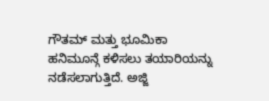ಗೌತಮ್ ಮತ್ತು ಭೂಮಿಕಾ ಹನಿಮೂನ್ಗೆ ಕಳಿಸಲು ತಯಾರಿಯನ್ನು ನಡೆಸಲಾಗುತ್ತಿದೆ. ಅಜ್ಜಿ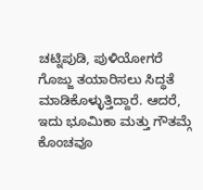ಚಟ್ನಿಪುಡಿ, ಪುಳಿಯೋಗರೆ ಗೊಜ್ಜು ತಯಾರಿಸಲು ಸಿದ್ಧತೆ ಮಾಡಿಕೊಳ್ಳುತ್ತಿದ್ದಾರೆ. ಆದರೆ, ಇದು ಭೂಮಿಕಾ ಮತ್ತು ಗೌತಮ್ಗೆ ಕೊಂಚವೂ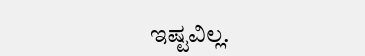ಇಷ್ಟವಿಲ್ಲ.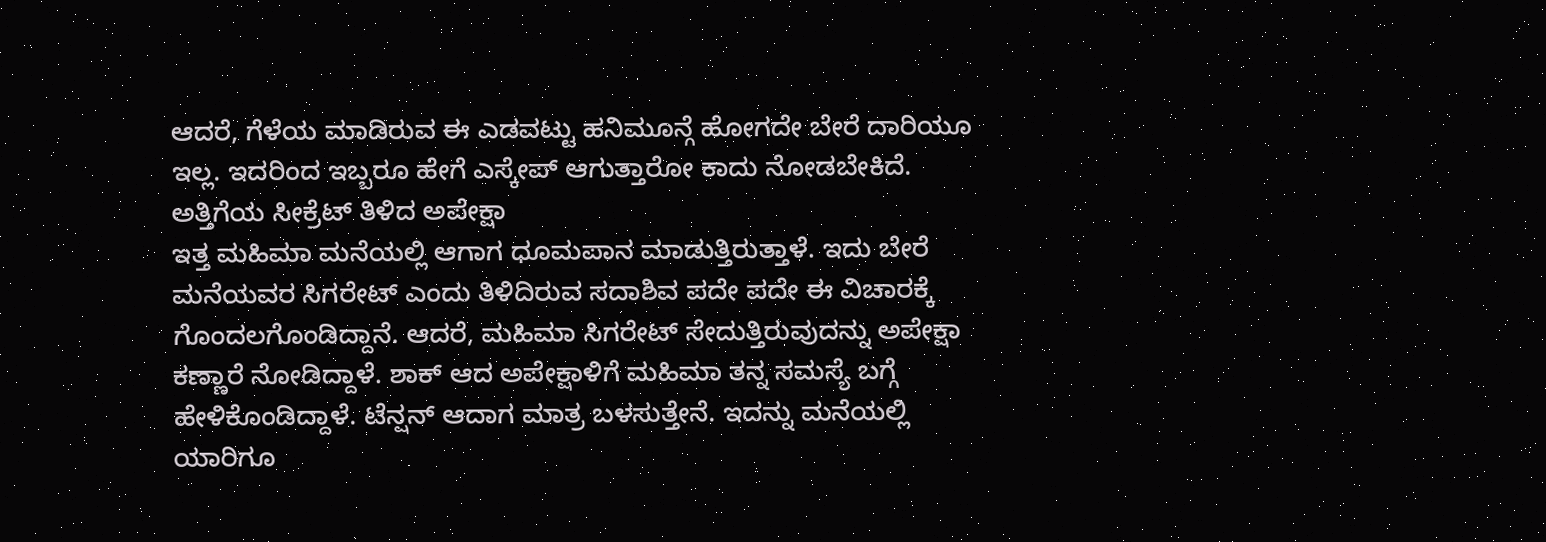ಆದರೆ, ಗೆಳೆಯ ಮಾಡಿರುವ ಈ ಎಡವಟ್ಟು ಹನಿಮೂನ್ಗೆ ಹೋಗದೇ ಬೇರೆ ದಾರಿಯೂ ಇಲ್ಲ. ಇದರಿಂದ ಇಬ್ಬರೂ ಹೇಗೆ ಎಸ್ಕೇಪ್ ಆಗುತ್ತಾರೋ ಕಾದು ನೋಡಬೇಕಿದೆ.
ಅತ್ತಿಗೆಯ ಸೀಕ್ರೆಟ್ ತಿಳಿದ ಅಪೇಕ್ಷಾ
ಇತ್ತ ಮಹಿಮಾ ಮನೆಯಲ್ಲಿ ಆಗಾಗ ಧೂಮಪಾನ ಮಾಡುತ್ತಿರುತ್ತಾಳೆ. ಇದು ಬೇರೆ ಮನೆಯವರ ಸಿಗರೇಟ್ ಎಂದು ತಿಳಿದಿರುವ ಸದಾಶಿವ ಪದೇ ಪದೇ ಈ ವಿಚಾರಕ್ಕೆ ಗೊಂದಲಗೊಂಡಿದ್ದಾನೆ. ಆದರೆ, ಮಹಿಮಾ ಸಿಗರೇಟ್ ಸೇದುತ್ತಿರುವುದನ್ನು ಅಪೇಕ್ಷಾ ಕಣ್ಣಾರೆ ನೋಡಿದ್ದಾಳೆ. ಶಾಕ್ ಆದ ಅಪೇಕ್ಷಾಳಿಗೆ ಮಹಿಮಾ ತನ್ನ ಸಮಸ್ಯೆ ಬಗ್ಗೆ ಹೇಳಿಕೊಂಡಿದ್ದಾಳೆ. ಟೆನ್ಷನ್ ಆದಾಗ ಮಾತ್ರ ಬಳಸುತ್ತೇನೆ. ಇದನ್ನು ಮನೆಯಲ್ಲಿ ಯಾರಿಗೂ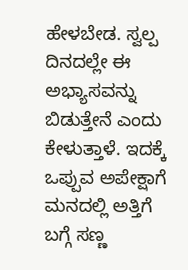ಹೇಳಬೇಡ. ಸ್ವಲ್ಪ ದಿನದಲ್ಲೇ ಈ ಅಭ್ಯಾಸವನ್ನು ಬಿಡುತ್ತೇನೆ ಎಂದು ಕೇಳುತ್ತಾಳೆ. ಇದಕ್ಕೆ ಒಪ್ಪುವ ಅಪೇಕ್ಷಾಗೆ ಮನದಲ್ಲಿ ಅತ್ತಿಗೆ ಬಗ್ಗೆ ಸಣ್ಣ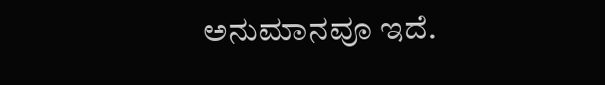ಅನುಮಾನವೂ ಇದೆ.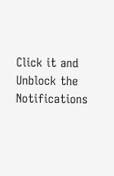Click it and Unblock the Notifications